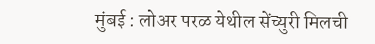मुंबई : लोअर परळ येथील सेंच्युरी मिलची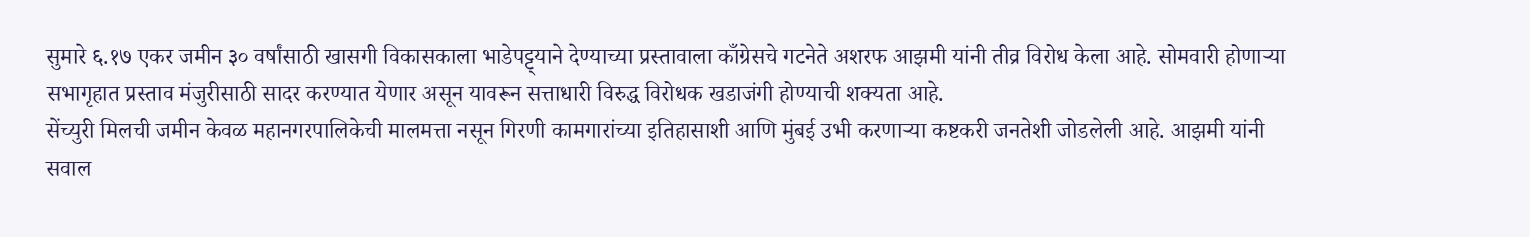सुमारे ६.१७ एकर जमीन ३० वर्षांसाठी खासगी विकासकाला भाडेपट्ट्याने देण्याच्या प्रस्तावाला काँग्रेसचे गटनेते अशरफ आझमी यांनी तीव्र विरोध केला आहे. सोमवारी होणाऱ्या सभागृहात प्रस्ताव मंजुरीसाठी सादर करण्यात येणार असून यावरून सत्ताधारी विरुद्ध विरोधक खडाजंगी होण्याची शक्यता आहे.
सेंच्युरी मिलची जमीन केवळ महानगरपालिकेची मालमत्ता नसून गिरणी कामगारांच्या इतिहासाशी आणि मुंबई उभी करणाऱ्या कष्टकरी जनतेशी जोडलेली आहे. आझमी यांनी सवाल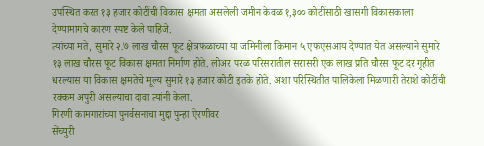उपस्थित करत १३ हजार कोटींची विकास क्षमता असलेली जमीन केवळ १,३०० कोटींसाठी खासगी विकासकाला देण्यामागचे कारण स्पष्ट केले पाहिजे.
त्यांच्या मते, सुमारे २.७ लाख चौरस फूट क्षेत्रफळाच्या या जमिनीला किमान ५ एफएसआय देण्यात येत असल्याने सुमारे १३ लाख चौरस फूट विकास क्षमता निर्माण होते. लोअर परळ परिसरातील सरासरी एक लाख प्रति चौरस फूट दर गृहीत धरल्यास या विकास क्षमतेचे मूल्य सुमारे १३ हजार कोटी इतके होते. अशा परिस्थितीत पालिकेला मिळणारी तेराशे कोटींची रक्कम अपुरी असल्याचा दावा त्यांनी केला.
गिरणी कामगारांच्या पुनर्वसनाचा मुद्दा पुन्हा ऐरणीवर
सेंच्युरी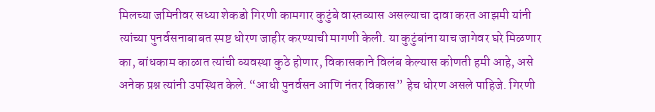मिलच्या जमिनीवर सध्या शेकडो गिरणी कामगार कुटुंबे वास्तव्यास असल्याचा दावा करत आझमी यांनी त्यांच्या पुनर्वसनाबाबत स्पष्ट धोरण जाहीर करण्याची मागणी केली. या कुटुंबांना याच जागेवर घरे मिळणार का, बांधकाम काळात त्यांची व्यवस्था कुठे होणार, विकासकाने विलंब केल्यास कोणती हमी आहे, असे अनेक प्रश्न त्यांनी उपस्थित केले. “आधी पुनर्वसन आणि नंतर विकास” हेच धोरण असले पाहिजे. गिरणी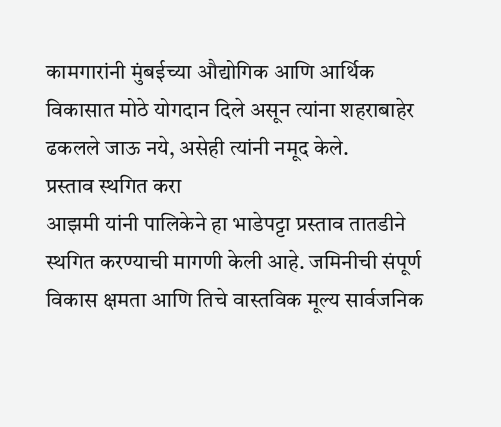कामगारांनी मुंबईच्या औद्योगिक आणि आर्थिक विकासात मोठे योगदान दिले असून त्यांना शहराबाहेर ढकलले जाऊ नये, असेही त्यांनी नमूद केले.
प्रस्ताव स्थगित करा
आझमी यांनी पालिकेने हा भाडेपट्टा प्रस्ताव तातडीने स्थगित करण्याची मागणी केली आहे. जमिनीची संपूर्ण विकास क्षमता आणि तिचे वास्तविक मूल्य सार्वजनिक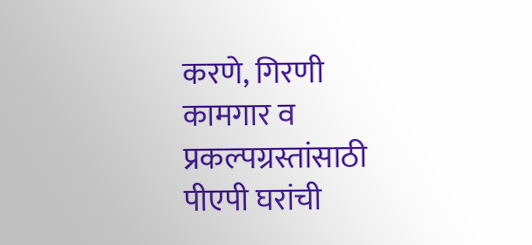करणे, गिरणी कामगार व प्रकल्पग्रस्तांसाठी पीएपी घरांची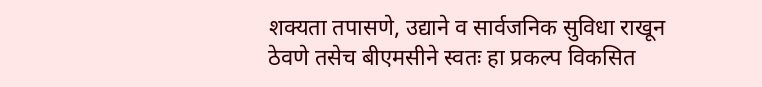शक्यता तपासणे, उद्याने व सार्वजनिक सुविधा राखून ठेवणे तसेच बीएमसीने स्वतः हा प्रकल्प विकसित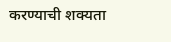करण्याची शक्यता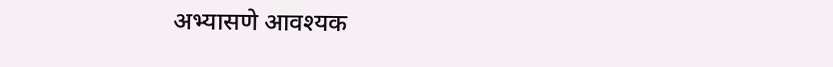अभ्यासणे आवश्यक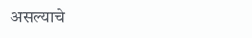असल्याचे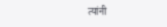त्यांनी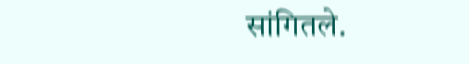सांगितले.